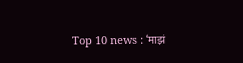Top 10 news : ‘माझं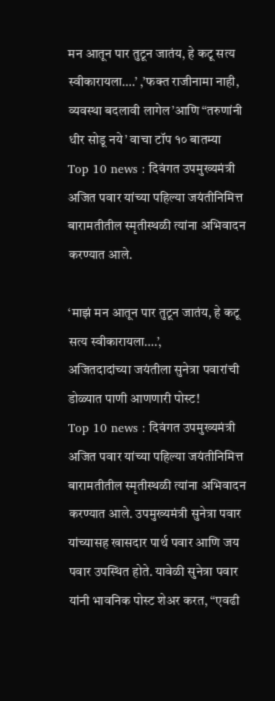मन आतून पार तुटून जातंय, हे कटू सत्य स्वीकारायला….’ ,’फक्त राजीनामा नाही, व्यवस्था बदलावी लागेल’आणि “तरुणांनी धीर सोडू नये’ वाचा टॉप १० बातम्या
Top 10 news : दिवंगत उपमुख्यमंत्री अजित पवार यांच्या पहिल्या जयंतीनिमित्त बारामतीतील स्मृतीस्थळी त्यांना अभिवादन करण्यात आले.

‘माझं मन आतून पार तुटून जातंय, हे कटू सत्य स्वीकारायला….’,
अजितदादांच्या जयंतीला सुनेत्रा पवारांची डोळ्यात पाणी आणणारी पोस्ट!
Top 10 news : दिवंगत उपमुख्यमंत्री अजित पवार यांच्या पहिल्या जयंतीनिमित्त बारामतीतील स्मृतीस्थळी त्यांना अभिवादन करण्यात आले. उपमुख्यमंत्री सुनेत्रा पवार यांच्यासह खासदार पार्थ पवार आणि जय पवार उपस्थित होते. यावेळी सुनेत्रा पवार यांनी भावनिक पोस्ट शेअर करत, “एवढी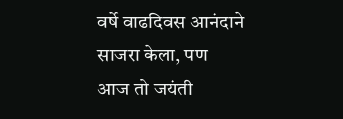वर्षे वाढदिवस आनंदाने साजरा केला, पण आज तो जयंती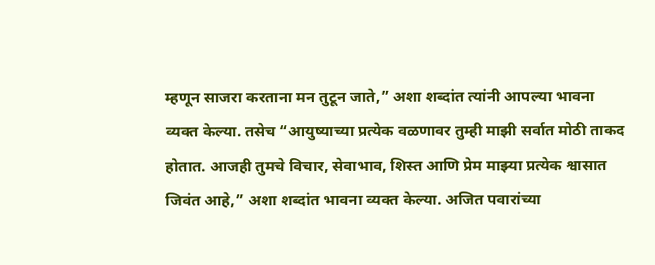म्हणून साजरा करताना मन तुटून जाते,” अशा शब्दांत त्यांनी आपल्या भावना व्यक्त केल्या. तसेच “आयुष्याच्या प्रत्येक वळणावर तुम्ही माझी सर्वात मोठी ताकद होतात. आजही तुमचे विचार, सेवाभाव, शिस्त आणि प्रेम माझ्या प्रत्येक श्वासात जिवंत आहे,” अशा शब्दांत भावना व्यक्त केल्या. अजित पवारांच्या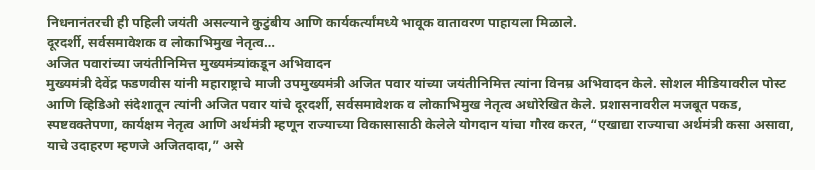निधनानंतरची ही पहिली जयंती असल्याने कुटुंबीय आणि कार्यकर्त्यांमध्ये भावूक वातावरण पाहायला मिळाले.
दूरदर्शी, सर्वसमावेशक व लोकाभिमुख नेतृत्व…
अजित पवारांच्या जयंतीनिमित्त मुख्यमंत्र्यांकडून अभिवादन
मुख्यमंत्री देवेंद्र फडणवीस यांनी महाराष्ट्राचे माजी उपमुख्यमंत्री अजित पवार यांच्या जयंतीनिमित्त त्यांना विनम्र अभिवादन केले. सोशल मीडियावरील पोस्ट आणि व्हिडिओ संदेशातून त्यांनी अजित पवार यांचे दूरदर्शी, सर्वसमावेशक व लोकाभिमुख नेतृत्व अधोरेखित केले. प्रशासनावरील मजबूत पकड, स्पष्टवक्तेपणा, कार्यक्षम नेतृत्व आणि अर्थमंत्री म्हणून राज्याच्या विकासासाठी केलेले योगदान यांचा गौरव करत, “एखाद्या राज्याचा अर्थमंत्री कसा असावा, याचे उदाहरण म्हणजे अजितदादा,” असे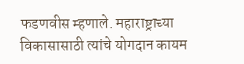फडणवीस म्हणाले. महाराष्ट्राच्या विकासासाठी त्यांचे योगदान कायम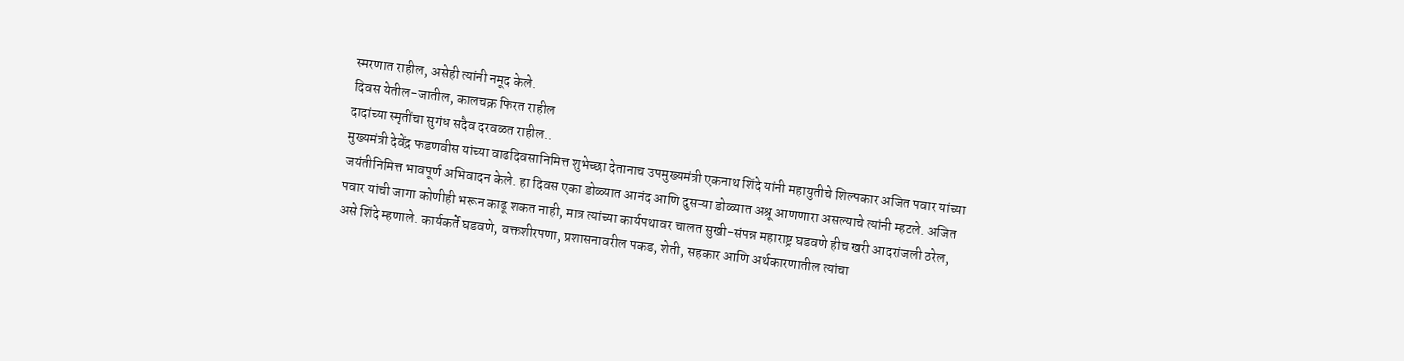स्मरणात राहील, असेही त्यांनी नमूद केले.
दिवस येतील-जातील, कालचक्र फिरत राहील
दादांच्या स्मृतींचा सुगंध सदैव दरवळत राहील..
मुख्यमंत्री देवेंद्र फडणवीस यांच्या वाढदिवसानिमित्त शुभेच्छा देतानाच उपमुख्यमंत्री एकनाथ शिंदे यांनी महायुतीचे शिल्पकार अजित पवार यांच्या जयंतीनिमित्त भावपूर्ण अभिवादन केले. हा दिवस एका डोळ्यात आनंद आणि दुसऱ्या डोळ्यात अश्रू आणणारा असल्याचे त्यांनी म्हटले. अजित पवार यांची जागा कोणीही भरून काढू शकत नाही, मात्र त्यांच्या कार्यपथावर चालत सुखी-संपन्न महाराष्ट्र घडवणे हीच खरी आदरांजली ठरेल, असे शिंदे म्हणाले. कार्यकर्ते घडवणे, वक्तशीरपणा, प्रशासनावरील पकड, शेती, सहकार आणि अर्थकारणातील त्यांचा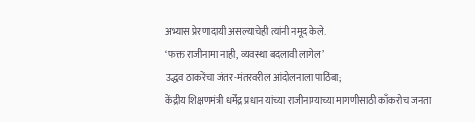अभ्यास प्रेरणादायी असल्याचेही त्यांनी नमूद केले.
‘फक्त राजीनामा नाही, व्यवस्था बदलावी लागेल’
उद्धव ठाकरेंचा जंतर-मंतरवरील आंदोलनाला पाठिंबा;
केंद्रीय शिक्षणमंत्री धर्मेंद्र प्रधान यांच्या राजीनाम्याच्या मागणीसाठी काँकरोच जनता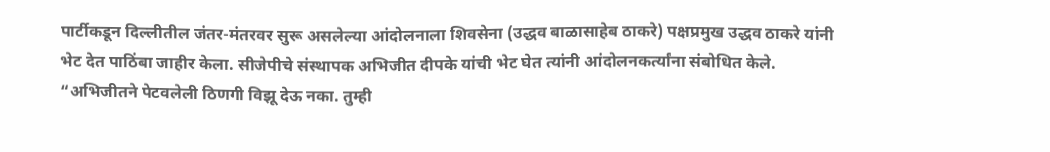पार्टीकडून दिल्लीतील जंतर-मंतरवर सुरू असलेल्या आंदोलनाला शिवसेना (उद्धव बाळासाहेब ठाकरे) पक्षप्रमुख उद्धव ठाकरे यांनी भेट देत पाठिंबा जाहीर केला. सीजेपीचे संस्थापक अभिजीत दीपके यांची भेट घेत त्यांनी आंदोलनकर्त्यांना संबोधित केले. “अभिजीतने पेटवलेली ठिणगी विझू देऊ नका. तुम्ही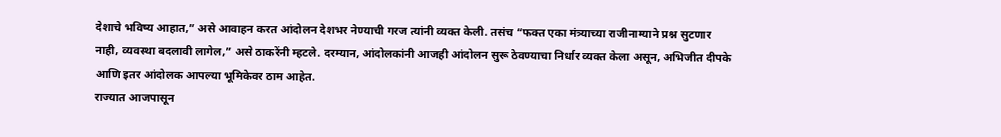देशाचे भविष्य आहात,” असे आवाहन करत आंदोलन देशभर नेण्याची गरज त्यांनी व्यक्त केली. तसंच “फक्त एका मंत्र्याच्या राजीनाम्याने प्रश्न सुटणार नाही, व्यवस्था बदलावी लागेल,” असे ठाकरेंनी म्हटले. दरम्यान, आंदोलकांनी आजही आंदोलन सुरू ठेवण्याचा निर्धार व्यक्त केला असून, अभिजीत दीपके आणि इतर आंदोलक आपल्या भूमिकेवर ठाम आहेत.
राज्यात आजपासून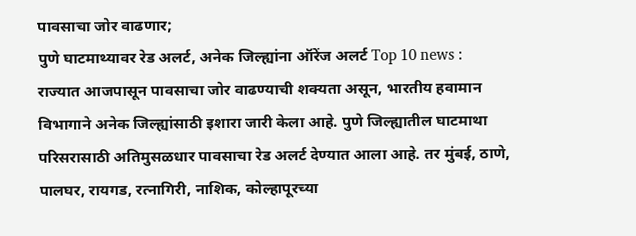पावसाचा जोर वाढणार;
पुणे घाटमाथ्यावर रेड अलर्ट, अनेक जिल्ह्यांना ऑरेंज अलर्ट Top 10 news :
राज्यात आजपासून पावसाचा जोर वाढण्याची शक्यता असून, भारतीय हवामान विभागाने अनेक जिल्ह्यांसाठी इशारा जारी केला आहे. पुणे जिल्ह्यातील घाटमाथा परिसरासाठी अतिमुसळधार पावसाचा रेड अलर्ट देण्यात आला आहे. तर मुंबई, ठाणे, पालघर, रायगड, रत्नागिरी, नाशिक, कोल्हापूरच्या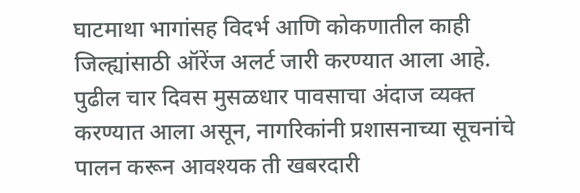घाटमाथा भागांसह विदर्भ आणि कोकणातील काही जिल्ह्यांसाठी ऑरेंज अलर्ट जारी करण्यात आला आहे. पुढील चार दिवस मुसळधार पावसाचा अंदाज व्यक्त करण्यात आला असून, नागरिकांनी प्रशासनाच्या सूचनांचे पालन करून आवश्यक ती खबरदारी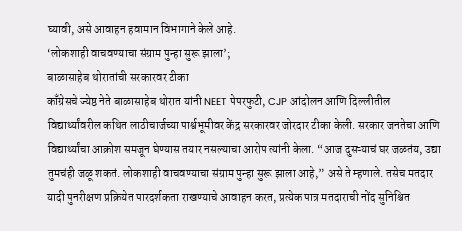घ्यावी, असे आवाहन हवामान विभागाने केले आहे.
‘लोकशाही वाचवण्याचा संग्राम पुन्हा सुरू झाला’;
बाळासाहेब थोरातांची सरकारवर टीका
काँग्रेसचे ज्येष्ठ नेते बाळासाहेब थोरात यांनी NEET पेपरफुटी, CJP आंदोलन आणि दिल्लीतील विद्यार्थ्यांवरील कथित लाठीचार्जच्या पार्श्वभूमीवर केंद्र सरकारवर जोरदार टीका केली. सरकार जनतेचा आणि विद्यार्थ्यांचा आक्रोश समजून घेण्यास तयार नसल्याचा आरोप त्यांनी केला. “आज दुसऱ्याचं घर जळतंय, उद्या तुमचंही जळू शकतं. लोकशाही वाचवण्याचा संग्राम पुन्हा सुरू झाला आहे,” असे ते म्हणाले. तसेच मतदार यादी पुनरीक्षण प्रक्रियेत पारदर्शकता राखण्याचे आवाहन करत, प्रत्येक पात्र मतदाराची नोंद सुनिश्चित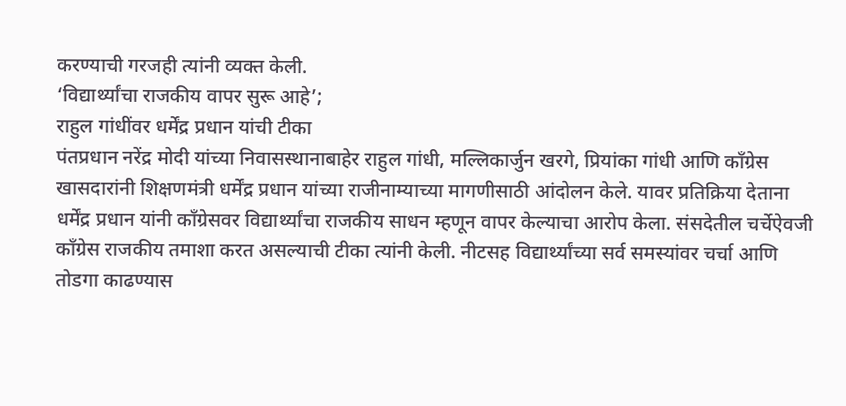करण्याची गरजही त्यांनी व्यक्त केली.
‘विद्यार्थ्यांचा राजकीय वापर सुरू आहे’;
राहुल गांधींवर धर्मेंद्र प्रधान यांची टीका
पंतप्रधान नरेंद्र मोदी यांच्या निवासस्थानाबाहेर राहुल गांधी, मल्लिकार्जुन खरगे, प्रियांका गांधी आणि काँग्रेस खासदारांनी शिक्षणमंत्री धर्मेंद्र प्रधान यांच्या राजीनाम्याच्या मागणीसाठी आंदोलन केले. यावर प्रतिक्रिया देताना धर्मेंद्र प्रधान यांनी काँग्रेसवर विद्यार्थ्यांचा राजकीय साधन म्हणून वापर केल्याचा आरोप केला. संसदेतील चर्चेऐवजी काँग्रेस राजकीय तमाशा करत असल्याची टीका त्यांनी केली. नीटसह विद्यार्थ्यांच्या सर्व समस्यांवर चर्चा आणि तोडगा काढण्यास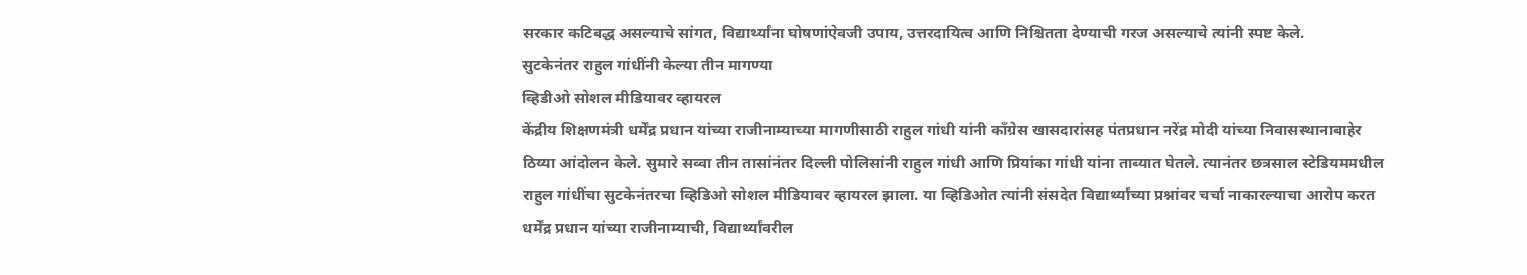सरकार कटिबद्ध असल्याचे सांगत, विद्यार्थ्यांना घोषणांऐवजी उपाय, उत्तरदायित्व आणि निश्चितता देण्याची गरज असल्याचे त्यांनी स्पष्ट केले.
सुटकेनंतर राहुल गांधींनी केल्या तीन मागण्या
व्हिडीओ सोशल मीडियावर व्हायरल
केंद्रीय शिक्षणमंत्री धर्मेंद्र प्रधान यांच्या राजीनाम्याच्या मागणीसाठी राहुल गांधी यांनी काँग्रेस खासदारांसह पंतप्रधान नरेंद्र मोदी यांच्या निवासस्थानाबाहेर ठिय्या आंदोलन केले. सुमारे सव्वा तीन तासांनंतर दिल्ली पोलिसांनी राहुल गांधी आणि प्रियांका गांधी यांना ताब्यात घेतले. त्यानंतर छत्रसाल स्टेडियममधील राहुल गांधींचा सुटकेनंतरचा व्हिडिओ सोशल मीडियावर व्हायरल झाला. या व्हिडिओत त्यांनी संसदेत विद्यार्थ्यांच्या प्रश्नांवर चर्चा नाकारल्याचा आरोप करत धर्मेंद्र प्रधान यांच्या राजीनाम्याची, विद्यार्थ्यांवरील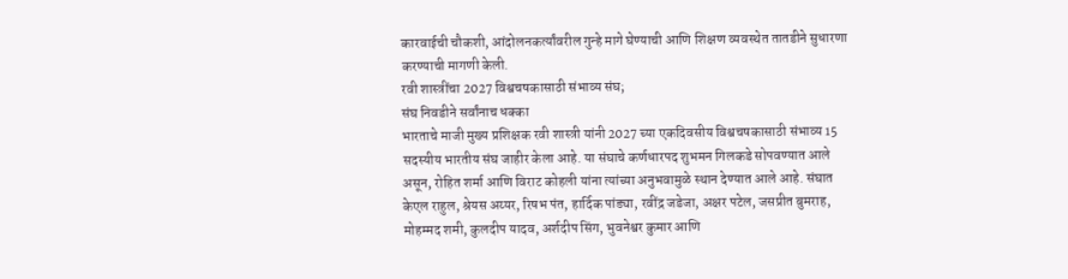कारवाईची चौकशी, आंदोलनकर्त्यांवरील गुन्हे मागे घेण्याची आणि शिक्षण व्यवस्थेत तातडीने सुधारणा करण्याची मागणी केली.
रवी शास्त्रींचा 2027 विश्वचषकासाठी संभाव्य संघ;
संघ निवडीने सर्वांनाच धक्का
भारताचे माजी मुख्य प्रशिक्षक रवी शास्त्री यांनी 2027 च्या एकदिवसीय विश्वचषकासाठी संभाव्य 15 सदस्यीय भारतीय संघ जाहीर केला आहे. या संघाचे कर्णधारपद शुभमन गिलकडे सोपवण्यात आले असून, रोहित शर्मा आणि विराट कोहली यांना त्यांच्या अनुभवामुळे स्थान देण्यात आले आहे. संघात केएल राहुल, श्रेयस अय्यर, रिषभ पंत, हार्दिक पांड्या, रवींद्र जडेजा, अक्षर पटेल, जसप्रीत बुमराह, मोहम्मद शमी, कुलदीप यादव, अर्शदीप सिंग, भुवनेश्वर कुमार आणि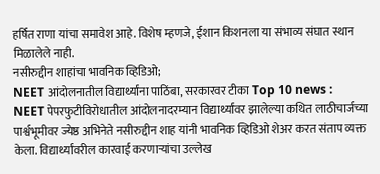हर्षित राणा यांचा समावेश आहे. विशेष म्हणजे, ईशान किशनला या संभाव्य संघात स्थान मिळालेले नाही.
नसीरुद्दीन शाहांचा भावनिक व्हिडिओ;
NEET आंदोलनातील विद्यार्थ्यांना पाठिंबा, सरकारवर टीका Top 10 news :
NEET पेपरफुटीविरोधातील आंदोलनादरम्यान विद्यार्थ्यांवर झालेल्या कथित लाठीचार्जच्या पार्श्वभूमीवर ज्येष्ठ अभिनेते नसीरुद्दीन शाह यांनी भावनिक व्हिडिओ शेअर करत संताप व्यक्त केला. विद्यार्थ्यांवरील कारवाई करणाऱ्यांचा उल्लेख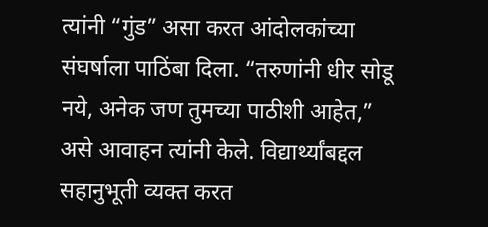त्यांनी “गुंड” असा करत आंदोलकांच्या संघर्षाला पाठिंबा दिला. “तरुणांनी धीर सोडू नये, अनेक जण तुमच्या पाठीशी आहेत,” असे आवाहन त्यांनी केले. विद्यार्थ्यांबद्दल सहानुभूती व्यक्त करत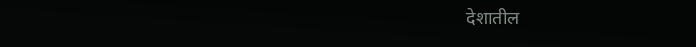देशातील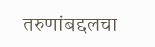तरुणांबद्दलचा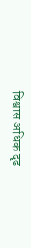विश्वास अधिक दृढ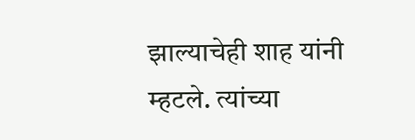झाल्याचेही शाह यांनी म्हटले. त्यांच्या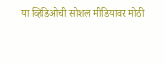या व्हिडिओची सोशल मीडियावर मोठी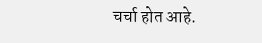चर्चा होत आहे.